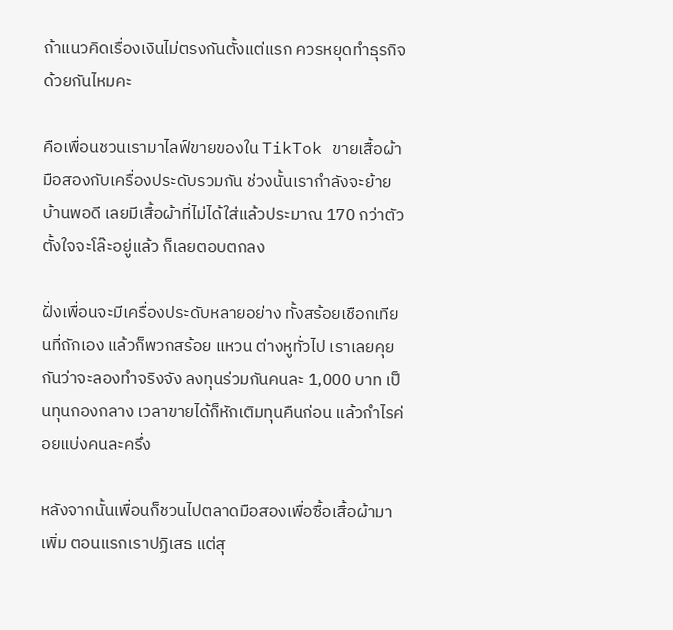ถ้าแนวคิดเรื่องเงินไม่ตรงกันตั้งแต่แรก ควรหยุดทำธุรกิจด้วยกันไหมคะ

คือเพื่อนชวนเรามาไลฟ์ขายของใน TikTok ขายเสื้อผ้ามือสองกับเครื่องประดับรวมกัน ช่วงนั้นเรากำลังจะย้ายบ้านพอดี เลยมีเสื้อผ้าที่ไม่ได้ใส่แล้วประมาณ 170 กว่าตัว ตั้งใจจะโล๊ะอยู่แล้ว ก็เลยตอบตกลง

ฝั่งเพื่อนจะมีเครื่องประดับหลายอย่าง ทั้งสร้อยเชือกเทียนที่ถักเอง แล้วก็พวกสร้อย แหวน ต่างหูทั่วไป เราเลยคุยกันว่าจะลองทำจริงจัง ลงทุนร่วมกันคนละ 1,000 บาท เป็นทุนกองกลาง เวลาขายได้ก็หักเติมทุนคืนก่อน แล้วกำไรค่อยแบ่งคนละครึ่ง

หลังจากนั้นเพื่อนก็ชวนไปตลาดมือสองเพื่อซื้อเสื้อผ้ามาเพิ่ม ตอนแรกเราปฏิเสธ แต่สุ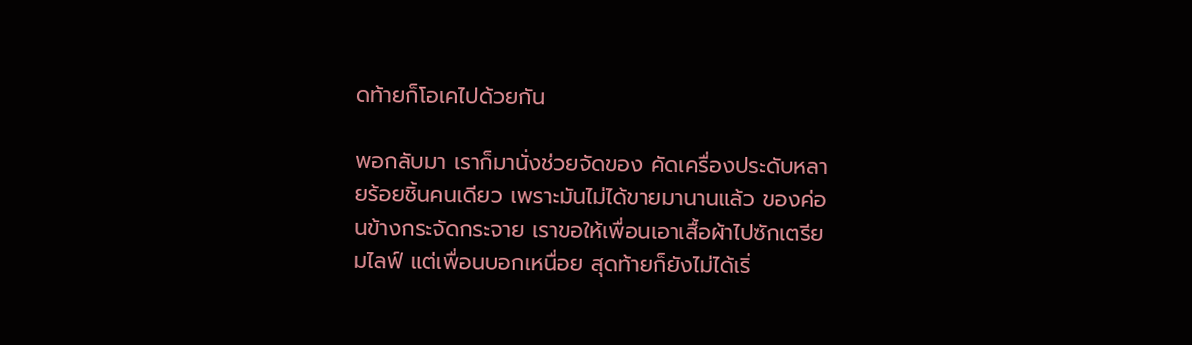ดท้ายก็โอเคไปด้วยกัน

พอกลับมา เราก็มานั่งช่วยจัดของ คัดเครื่องประดับหลายร้อยชิ้นคนเดียว เพราะมันไม่ได้ขายมานานแล้ว ของค่อนข้างกระจัดกระจาย เราขอให้เพื่อนเอาเสื้อผ้าไปซักเตรียมไลฟ์ แต่เพื่อนบอกเหนื่อย สุดท้ายก็ยังไม่ได้เริ่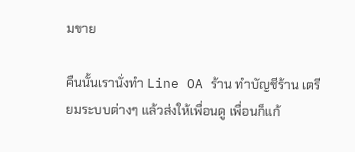มขาย

คืนนั้นเรานั่งทำ Line OA ร้าน ทำบัญชีร้าน เตรียมระบบต่างๆ แล้วส่งให้เพื่อนดู เพื่อนก็แก้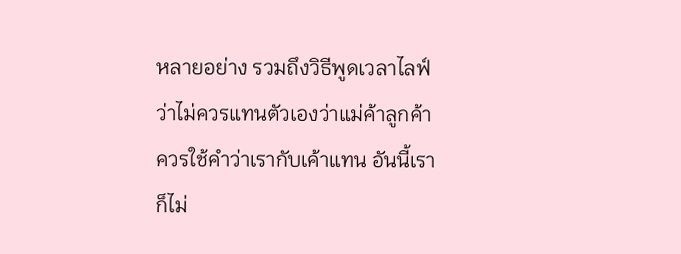หลายอย่าง รวมถึงวิธีพูดเวลาไลฟ์ ว่าไม่ควรแทนตัวเองว่าแม่ค้าลูกค้า ควรใช้คำว่าเรากับเค้าแทน อันนี้เราก็ไม่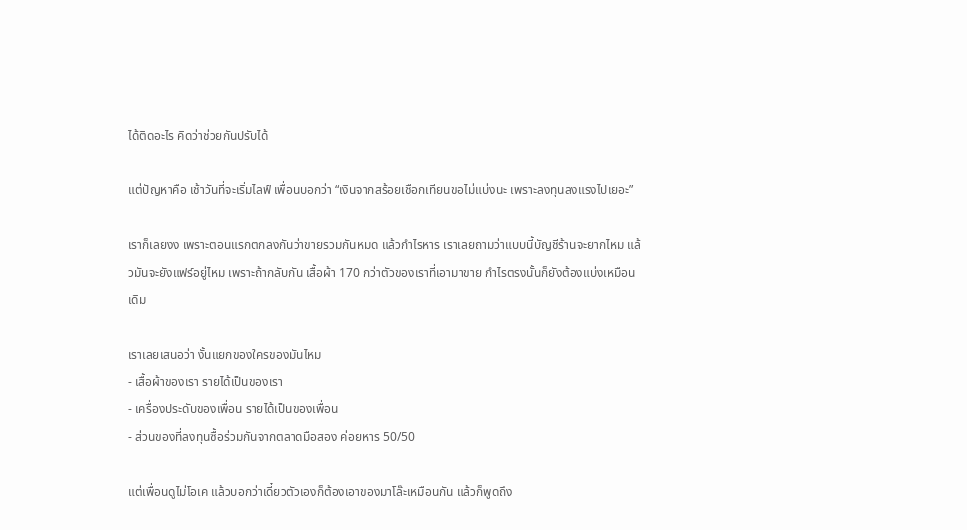ได้ติดอะไร คิดว่าช่วยกันปรับได้

แต่ปัญหาคือ เช้าวันที่จะเริ่มไลฟ์ เพื่อนบอกว่า “เงินจากสร้อยเชือกเทียนขอไม่แบ่งนะ เพราะลงทุนลงแรงไปเยอะ”

เราก็เลยงง เพราะตอนแรกตกลงกันว่าขายรวมกันหมด แล้วกำไรหาร เราเลยถามว่าแบบนี้บัญชีร้านจะยากไหม แล้วมันจะยังแฟร์อยู่ไหม เพราะถ้ากลับกัน เสื้อผ้า 170 กว่าตัวของเราที่เอามาขาย กำไรตรงนั้นก็ยังต้องแบ่งเหมือนเดิม

เราเลยเสนอว่า งั้นแยกของใครของมันไหม
- เสื้อผ้าของเรา รายได้เป็นของเรา
- เครื่องประดับของเพื่อน รายได้เป็นของเพื่อน
- ส่วนของที่ลงทุนซื้อร่วมกันจากตลาดมือสอง ค่อยหาร 50/50

แต่เพื่อนดูไม่โอเค แล้วบอกว่าเดี๋ยวตัวเองก็ต้องเอาของมาโล๊ะเหมือนกัน แล้วก็พูดถึง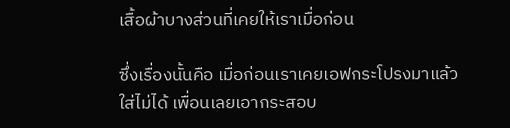เสื้อผ้าบางส่วนที่เคยให้เราเมื่อก่อน

ซึ่งเรื่องนั้นคือ เมื่อก่อนเราเคยเอฟกระโปรงมาแล้วใส่ไม่ได้ เพื่อนเลยเอากระสอบ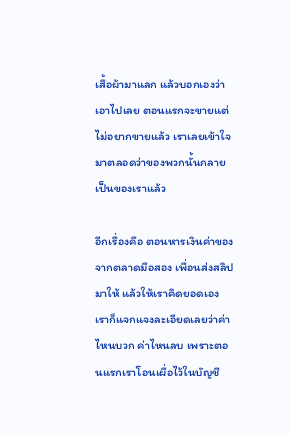เสื้อผ้ามาแลก แล้วบอกเองว่าเอาไปเลย ตอนแรกจะขายแต่ไม่อยากขายแล้ว เราเลยเข้าใจมาตลอดว่าของพวกนั้นกลายเป็นของเราแล้ว

อีกเรื่องคือ ตอนหารเงินค่าของจากตลาดมือสอง เพื่อนส่งสลิปมาให้ แล้วให้เราคิดยอดเอง เราก็แจกแจงละเอียดเลยว่าค่าไหนบวก ค่าไหนลบ เพราะตอนแรกเราโอนเผื่อไว้ในบัญชี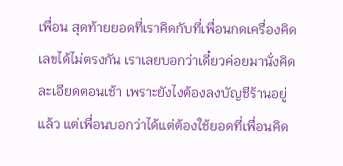เพื่อน สุดท้ายยอดที่เราคิดกับที่เพื่อนกดเครื่องคิดเลขได้ไม่ตรงกัน เราเลยบอกว่าเดี๋ยวค่อยมานั่งคิดละเอียดตอนเช้า เพราะยังไงต้องลงบัญชีร้านอยู่แล้ว แต่เพื่อนบอกว่าได้แต่ต้องใช้ยอดที่เพื่อนคิด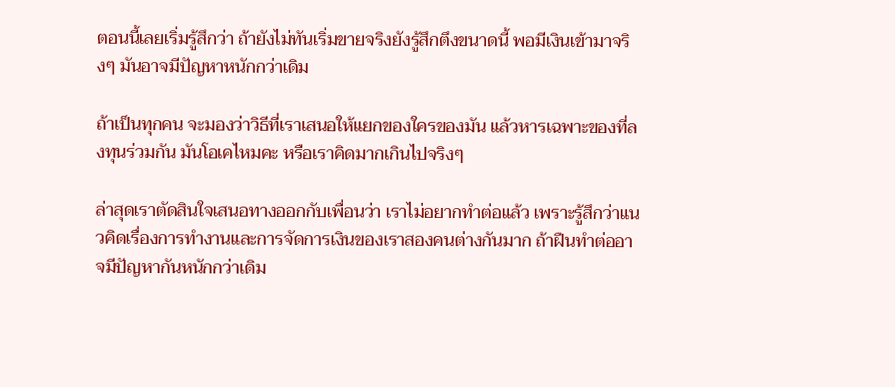ตอนนี้เลยเริ่มรู้สึกว่า ถ้ายังไม่ทันเริ่มขายจริงยังรู้สึกตึงขนาดนี้ พอมีเงินเข้ามาจริงๆ มันอาจมีปัญหาหนักกว่าเดิม

ถ้าเป็นทุกคน จะมองว่าวิธีที่เราเสนอให้แยกของใครของมัน แล้วหารเฉพาะของที่ลงทุนร่วมกัน มันโอเคไหมคะ หรือเราคิดมากเกินไปจริงๆ

ล่าสุดเราตัดสินใจเสนอทางออกกับเพื่อนว่า เราไม่อยากทำต่อแล้ว เพราะรู้สึกว่าแนวคิดเรื่องการทำงานและการจัดการเงินของเราสองคนต่างกันมาก ถ้าฝืนทำต่ออาจมีปัญหากันหนักกว่าเดิม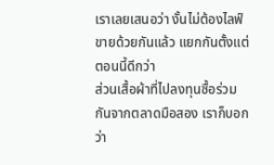เราเลยเสนอว่า งั้นไม่ต้องไลฟ์ขายด้วยกันแล้ว แยกกันตั้งแต่ตอนนี้ดีกว่า
ส่วนเสื้อผ้าที่ไปลงทุนซื้อร่วมกันจากตลาดมือสอง เราก็บอกว่า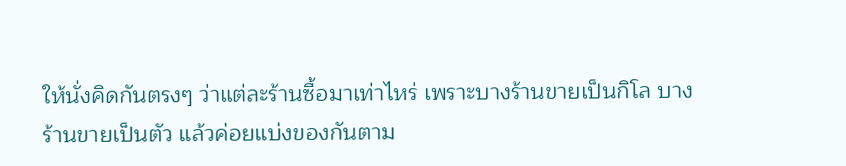ให้นั่งคิดกันตรงๆ ว่าแต่ละร้านซื้อมาเท่าไหร่ เพราะบางร้านขายเป็นกิโล บางร้านขายเป็นตัว แล้วค่อยแบ่งของกันตาม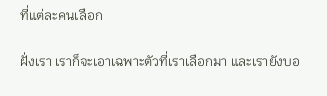ที่แต่ละคนเลือก

ฝั่งเรา เราก็จะเอาเฉพาะตัวที่เราเลือกมา และเรายังบอ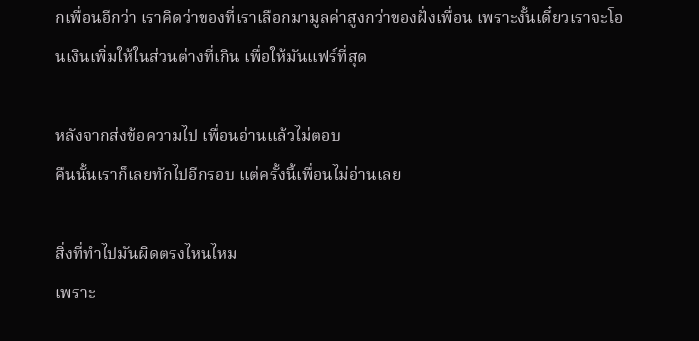กเพื่อนอีกว่า เราคิดว่าของที่เราเลือกมามูลค่าสูงกว่าของฝั่งเพื่อน เพราะงั้นเดี๋ยวเราจะโอนเงินเพิ่มให้ในส่วนต่างที่เกิน เพื่อให้มันแฟร์ที่สุด

หลังจากส่งข้อความไป เพื่อนอ่านแล้วไม่ตอบ
คืนนั้นเราก็เลยทักไปอีกรอบ แต่ครั้งนี้เพื่อนไม่อ่านเลย

สิ่งที่ทำไปมันผิดตรงไหนไหม
เพราะ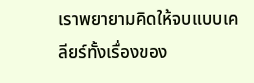เราพยายามคิดให้จบแบบเคลียร์ทั้งเรื่องของ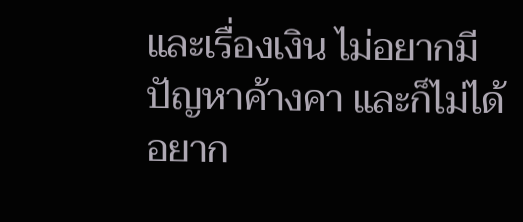และเรื่องเงิน ไม่อยากมีปัญหาค้างคา และก็ไม่ได้อยาก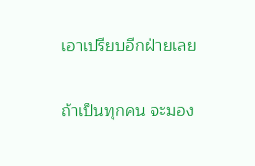เอาเปรียบอีกฝ่ายเลย

ถ้าเป็นทุกคน จะมอง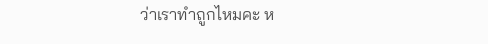ว่าเราทำถูกไหมคะ ห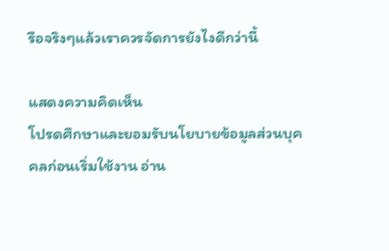รือจริงๆแล้วเราควรจัดการยังไงดีกว่านี้

แสดงความคิดเห็น
โปรดศึกษาและยอมรับนโยบายข้อมูลส่วนบุคคลก่อนเริ่มใช้งาน อ่าน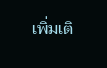เพิ่มเติ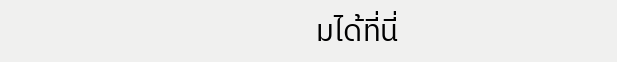มได้ที่นี่